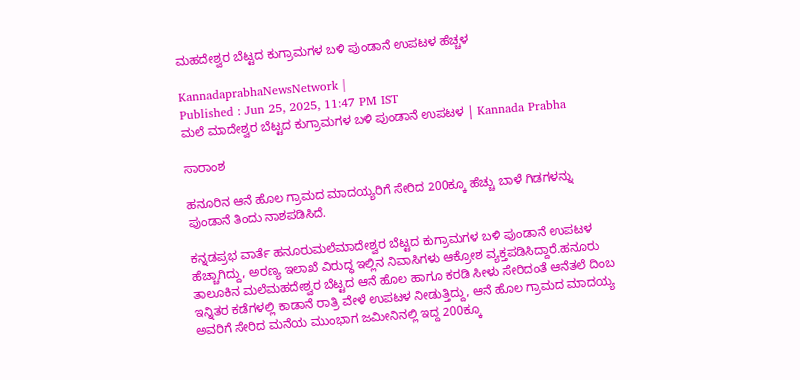ಮಹದೇಶ್ವರ ಬೆಟ್ಟದ ಕುಗ್ರಾಮಗಳ ಬಳಿ ಪುಂಡಾನೆ ಉಪಟಳ ಹೆಚ್ಚಳ

KannadaprabhaNewsNetwork |
Published : Jun 25, 2025, 11:47 PM IST
ಮಲೆ ಮಾದೇಶ್ವರ ಬೆಟ್ಟದ ಕುಗ್ರಾಮಗಳ ಬಳಿ ಪುಂಡಾನೆ ಉಪಟಳ | Kannada Prabha

ಸಾರಾಂಶ

ಹನೂರಿನ ಆನೆ ಹೊಲ ಗ್ರಾಮದ ಮಾದಯ್ಯರಿಗೆ ಸೇರಿದ 200ಕ್ಕೂ ಹೆಚ್ಚು ಬಾಳೆ ಗಿಡಗಳನ್ನು ಪುಂಡಾನೆ ತಿಂದು ನಾಶಪಡಿಸಿದೆ.

ಕನ್ನಡಪ್ರಭ ವಾರ್ತೆ ಹನೂರುಮಲೆಮಾದೇಶ್ವರ ಬೆಟ್ಟದ ಕುಗ್ರಾಮಗಳ ಬಳಿ ಪುಂಡಾನೆ ಉಪಟಳ ಹೆಚ್ಚಾಗಿದ್ದು, ಅರಣ್ಯ ಇಲಾಖೆ ವಿರುದ್ಧ ಇಲ್ಲಿನ ನಿವಾಸಿಗಳು ಆಕ್ರೋಶ ವ್ಯಕ್ತಪಡಿಸಿದ್ದಾರೆ.ಹನೂರು ತಾಲೂಕಿನ ಮಲೆಮಹದೇಶ್ವರ ಬೆಟ್ಟದ ಆನೆ ಹೊಲ ಹಾಗೂ ಕರಡಿ ಸೀಳು ಸೇರಿದಂತೆ ಆನೆತಲೆ ದಿಂಬ ಇನ್ನಿತರ ಕಡೆಗಳಲ್ಲಿ ಕಾಡಾನೆ ರಾತ್ರಿ ವೇಳೆ ಉಪಟಳ ನೀಡುತ್ತಿದ್ದು, ಆನೆ ಹೊಲ ಗ್ರಾಮದ ಮಾದಯ್ಯ ಅವರಿಗೆ ಸೇರಿದ ಮನೆಯ ಮುಂಭಾಗ ಜಮೀನಿನಲ್ಲಿ ಇದ್ದ 200ಕ್ಕೂ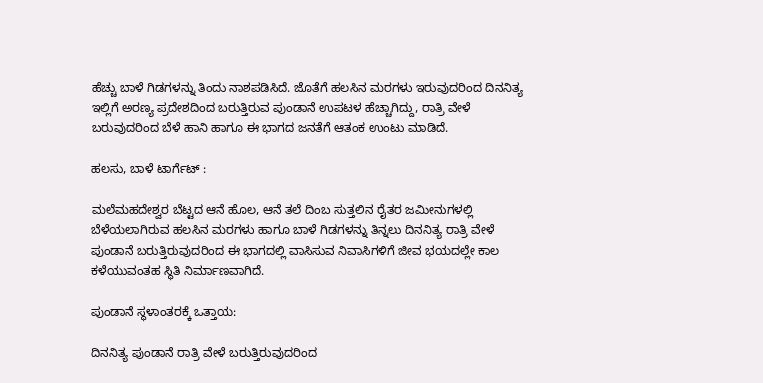ಹೆಚ್ಚು ಬಾಳೆ ಗಿಡಗಳನ್ನು ತಿಂದು ನಾಶಪಡಿಸಿದೆ. ಜೊತೆಗೆ ಹಲಸಿನ ಮರಗಳು ಇರುವುದರಿಂದ ದಿನನಿತ್ಯ ಇಲ್ಲಿಗೆ ಅರಣ್ಯ ಪ್ರದೇಶದಿಂದ ಬರುತ್ತಿರುವ ಪುಂಡಾನೆ ಉಪಟಳ ಹೆಚ್ಚಾಗಿದ್ದು, ರಾತ್ರಿ ವೇಳೆ ಬರುವುದರಿಂದ ಬೆಳೆ ಹಾನಿ ಹಾಗೂ ಈ ಭಾಗದ ಜನತೆಗೆ ಆತಂಕ ಉಂಟು ಮಾಡಿದೆ.

ಹಲಸು, ಬಾಳೆ ಟಾರ್ಗೆಟ್ :

ಮಲೆಮಹದೇಶ್ವರ ಬೆಟ್ಟದ ಆನೆ ಹೊಲ, ಆನೆ ತಲೆ ದಿಂಬ ಸುತ್ತಲಿನ ರೈತರ ಜಮೀನುಗಳಲ್ಲಿ ಬೆಳೆಯಲಾಗಿರುವ ಹಲಸಿನ ಮರಗಳು ಹಾಗೂ ಬಾಳೆ ಗಿಡಗಳನ್ನು ತಿನ್ನಲು ದಿನನಿತ್ಯ ರಾತ್ರಿ ವೇಳೆ ಪುಂಡಾನೆ ಬರುತ್ತಿರುವುದರಿಂದ ಈ ಭಾಗದಲ್ಲಿ ವಾಸಿಸುವ ನಿವಾಸಿಗಳಿಗೆ ಜೀವ ಭಯದಲ್ಲೇ ಕಾಲ ಕಳೆಯುವಂತಹ ಸ್ಥಿತಿ ನಿರ್ಮಾಣವಾಗಿದೆ.

ಪುಂಡಾನೆ ಸ್ಥಳಾಂತರಕ್ಕೆ ಒತ್ತಾಯ:

ದಿನನಿತ್ಯ ಪುಂಡಾನೆ ರಾತ್ರಿ ವೇಳೆ ಬರುತ್ತಿರುವುದರಿಂದ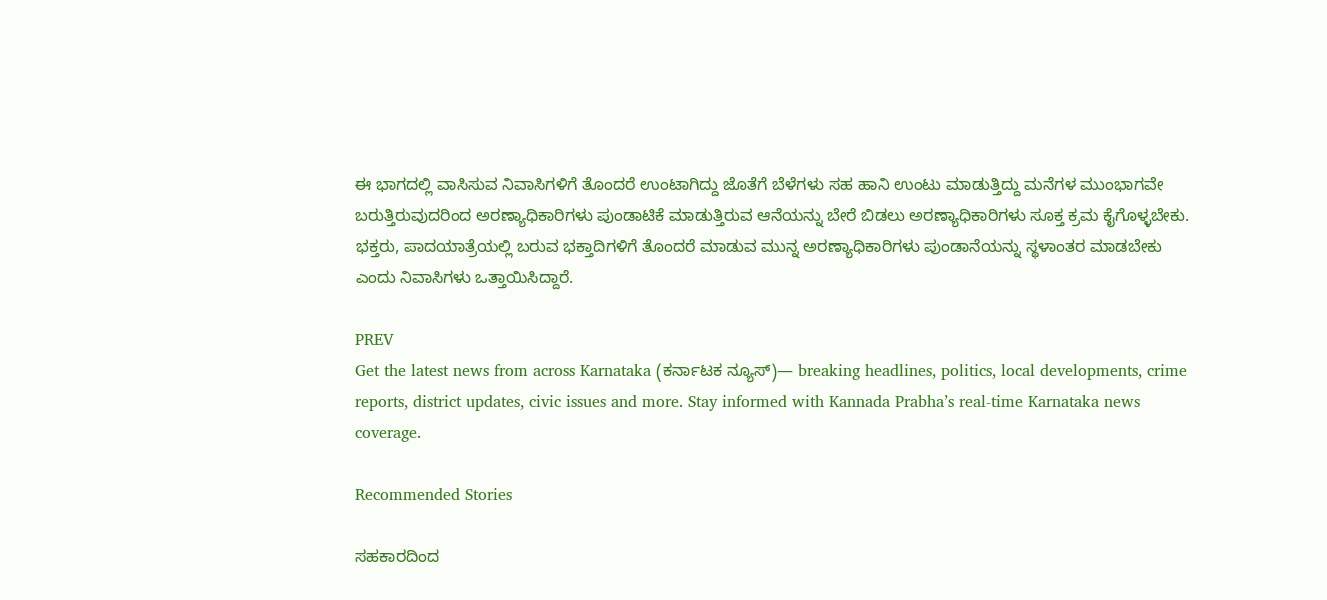ಈ ಭಾಗದಲ್ಲಿ ವಾಸಿಸುವ ನಿವಾಸಿಗಳಿಗೆ ತೊಂದರೆ ಉಂಟಾಗಿದ್ದು ಜೊತೆಗೆ ಬೆಳೆಗಳು ಸಹ ಹಾನಿ ಉಂಟು ಮಾಡುತ್ತಿದ್ದು ಮನೆಗಳ ಮುಂಭಾಗವೇ ಬರುತ್ತಿರುವುದರಿಂದ ಅರಣ್ಯಾಧಿಕಾರಿಗಳು ಪುಂಡಾಟಿಕೆ ಮಾಡುತ್ತಿರುವ ಆನೆಯನ್ನು ಬೇರೆ ಬಿಡಲು ಅರಣ್ಯಾಧಿಕಾರಿಗಳು ಸೂಕ್ತ ಕ್ರಮ ಕೈಗೊಳ್ಳಬೇಕು. ಭಕ್ತರು, ಪಾದಯಾತ್ರೆಯಲ್ಲಿ ಬರುವ ಭಕ್ತಾದಿಗಳಿಗೆ ತೊಂದರೆ ಮಾಡುವ ಮುನ್ನ ಅರಣ್ಯಾಧಿಕಾರಿಗಳು ಪುಂಡಾನೆಯನ್ನು ಸ್ಥಳಾಂತರ ಮಾಡಬೇಕು ಎಂದು ನಿವಾಸಿಗಳು ಒತ್ತಾಯಿಸಿದ್ದಾರೆ.

PREV
Get the latest news from across Karnataka (ಕರ್ನಾಟಕ ನ್ಯೂಸ್)— breaking headlines, politics, local developments, crime reports, district updates, civic issues and more. Stay informed with Kannada Prabha’s real‑time Karnataka news coverage.

Recommended Stories

ಸಹಕಾರದಿಂದ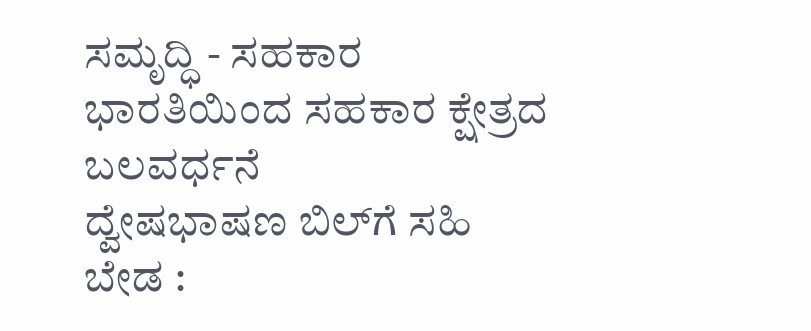ಸಮೃದ್ಧಿ - ಸಹಕಾರ ಭಾರತಿಯಿಂದ ಸಹಕಾರ ಕ್ಷೇತ್ರದ ಬಲವರ್ಧನೆ
ದ್ವೇಷಭಾಷಣ ಬಿಲ್‌ಗೆ ಸಹಿ ಬೇಡ :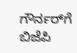ಗೌರ್ನರ್‌ಗೆ ಬಿಜೆಪಿ